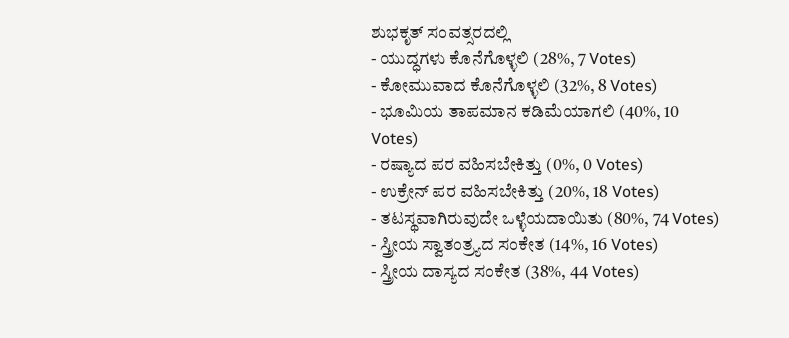ಶುಭಕೃತ್ ಸಂವತ್ಸರದಲ್ಲಿ
- ಯುದ್ಧಗಳು ಕೊನೆಗೊಳ್ಳಲಿ (28%, 7 Votes)
- ಕೋಮುವಾದ ಕೊನೆಗೊಳ್ಳಲಿ (32%, 8 Votes)
- ಭೂಮಿಯ ತಾಪಮಾನ ಕಡಿಮೆಯಾಗಲಿ (40%, 10 Votes)
- ರಷ್ಯಾದ ಪರ ವಹಿಸಬೇಕಿತ್ತು (0%, 0 Votes)
- ಉಕ್ರೇನ್ ಪರ ವಹಿಸಬೇಕಿತ್ತು (20%, 18 Votes)
- ತಟಸ್ಥವಾಗಿರುವುದೇ ಒಳ್ಳೆಯದಾಯಿತು (80%, 74 Votes)
- ಸ್ತ್ರೀಯ ಸ್ವಾತಂತ್ರ್ಯದ ಸಂಕೇತ (14%, 16 Votes)
- ಸ್ತ್ರೀಯ ದಾಸ್ಯದ ಸಂಕೇತ (38%, 44 Votes)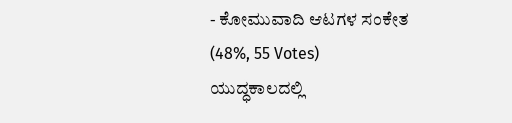- ಕೋಮುವಾದಿ ಆಟಗಳ ಸಂಕೇತ (48%, 55 Votes)
ಯುದ್ಧಕಾಲದಲ್ಲಿ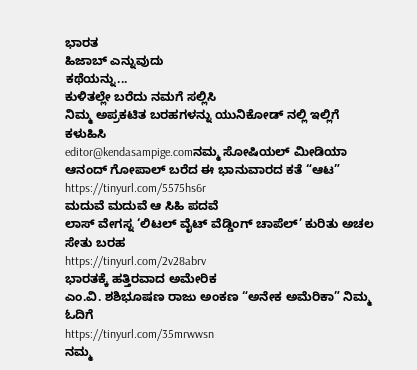ಭಾರತ
ಹಿಜಾಬ್ ಎನ್ನುವುದು
ಕಥೆಯನ್ನು...
ಕುಳಿತಲ್ಲೇ ಬರೆದು ನಮಗೆ ಸಲ್ಲಿಸಿ
ನಿಮ್ಮ ಅಪ್ರಕಟಿತ ಬರಹಗಳನ್ನು ಯುನಿಕೋಡ್ ನಲ್ಲಿ ಇಲ್ಲಿಗೆ ಕಳುಹಿಸಿ
editor@kendasampige.comನಮ್ಮ ಸೋಷಿಯಲ್ ಮೀಡಿಯಾ
ಆನಂದ್ ಗೋಪಾಲ್ ಬರೆದ ಈ ಭಾನುವಾರದ ಕತೆ “ಆಟ”
https://tinyurl.com/5575hs6r
ಮದುವೆ ಮದುವೆ ಆ ಸಿಹಿ ಪದವೆ
ಲಾಸ್ ವೇಗಸ್ನ ‘ಲಿಟಲ್ ವೈಟ್ ವೆಡ್ಡಿಂಗ್ ಚಾಪೆಲ್’ ಕುರಿತು ಅಚಲ ಸೇತು ಬರಹ
https://tinyurl.com/2v28abrv
ಭಾರತಕ್ಕೆ ಹತ್ತಿರವಾದ ಅಮೇರಿಕ
ಎಂ.ವಿ. ಶಶಿಭೂಷಣ ರಾಜು ಅಂಕಣ “ಅನೇಕ ಅಮೆರಿಕಾ” ನಿಮ್ಮ ಓದಿಗೆ
https://tinyurl.com/35mrwwsn
ನಮ್ಮ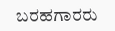ಬರಹಗಾರರು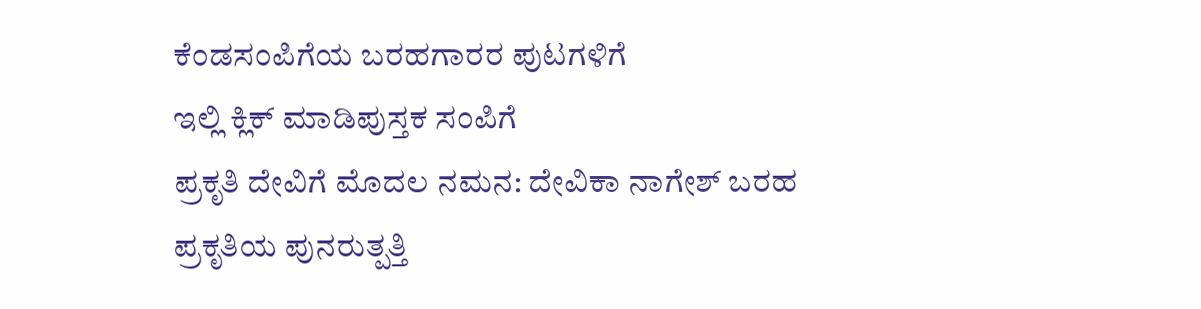ಕೆಂಡಸಂಪಿಗೆಯ ಬರಹಗಾರರ ಪುಟಗಳಿಗೆ
ಇಲ್ಲಿ ಕ್ಲಿಕ್ ಮಾಡಿಪುಸ್ತಕ ಸಂಪಿಗೆ
ಪ್ರಕೃತಿ ದೇವಿಗೆ ಮೊದಲ ನಮನ: ದೇವಿಕಾ ನಾಗೇಶ್ ಬರಹ
ಪ್ರಕೃತಿಯ ಪುನರುತ್ಪತ್ತಿ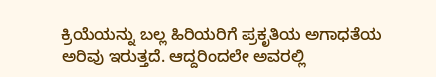ಕ್ರಿಯೆಯನ್ನು ಬಲ್ಲ ಹಿರಿಯರಿಗೆ ಪ್ರಕೃತಿಯ ಅಗಾಧತೆಯ ಅರಿವು ಇರುತ್ತದೆ. ಆದ್ದರಿಂದಲೇ ಅವರಲ್ಲಿ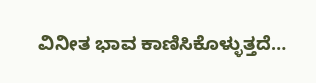ವಿನೀತ ಭಾವ ಕಾಣಿಸಿಕೊಳ್ಳುತ್ತದೆ…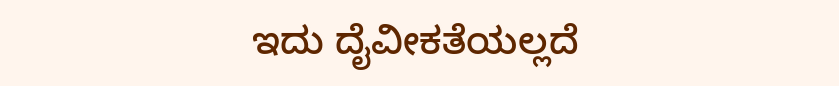ಇದು ದೈವೀಕತೆಯಲ್ಲದೆ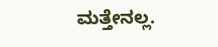ಮತ್ತೇನಲ್ಲ.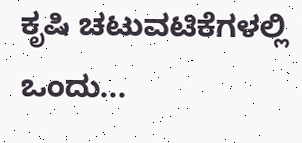ಕೃಷಿ ಚಟುವಟಿಕೆಗಳಲ್ಲಿ ಒಂದು...